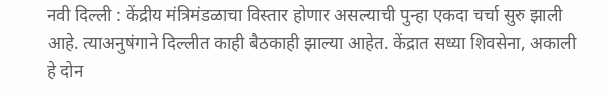नवी दिल्ली : केंद्रीय मंत्रिमंडळाचा विस्तार होणार असल्याची पुन्हा एकदा चर्चा सुरु झाली आहे. त्याअनुषंगाने दिल्लीत काही बैठकाही झाल्या आहेत. केंद्रात सध्या शिवसेना, अकाली हे दोन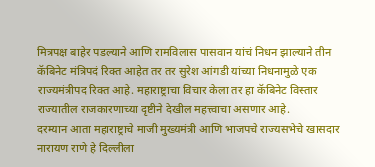मित्रपक्ष बाहेर पडल्याने आणि रामविलास पासवान यांचं निधन झाल्याने तीन कॅबिनेट मंत्रिपदं रिक्त आहेत तर तर सुरेश आंगडी यांच्या निधनामुळे एक राज्यमंत्रीपद रिक्त आहे. महाराष्ट्राचा विचार केला तर हा कॅबिनेट विस्तार राज्यातील राजकारणाच्या दृष्टीने देखील महत्त्वाचा असणार आहे.
दरम्यान आता महाराष्ट्राचे माजी मुख्यमंत्री आणि भाजपचे राज्यसभेचे खासदार नारायण राणे हे दिल्लीला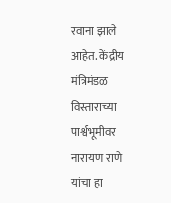रवाना झाले आहेत. केंद्रीय मंत्रिमंडळ विस्ताराच्या पार्श्वभूमीवर नारायण राणे यांचा हा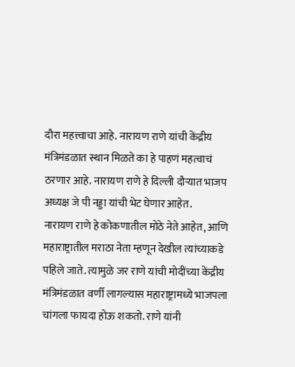दौरा महत्त्वाचा आहे. नारायण राणे यांची केंद्रीय मंत्रिमंडळात स्थान मिळते का हे पाहणं महत्वाचं ठरणार आहे. नारायण राणे हे दिल्ली दौऱ्यात भाजप अध्यक्ष जे पी नड्डा यांची भेट घेणार आहेत.
नारायण राणे हे कोकणातील मोठे नेते आहेत, आणि महाराष्ट्रातील मराठा नेता म्हणून देखील त्यांच्याकडे पहिले जाते. त्यामुळे जर राणे यांची मोदींच्या केंद्रीय मंत्रिमंडळात वर्णी लागल्यास महाराष्ट्रामध्ये भाजपला चांगला फायदा होऊ शकतो. राणे यांनी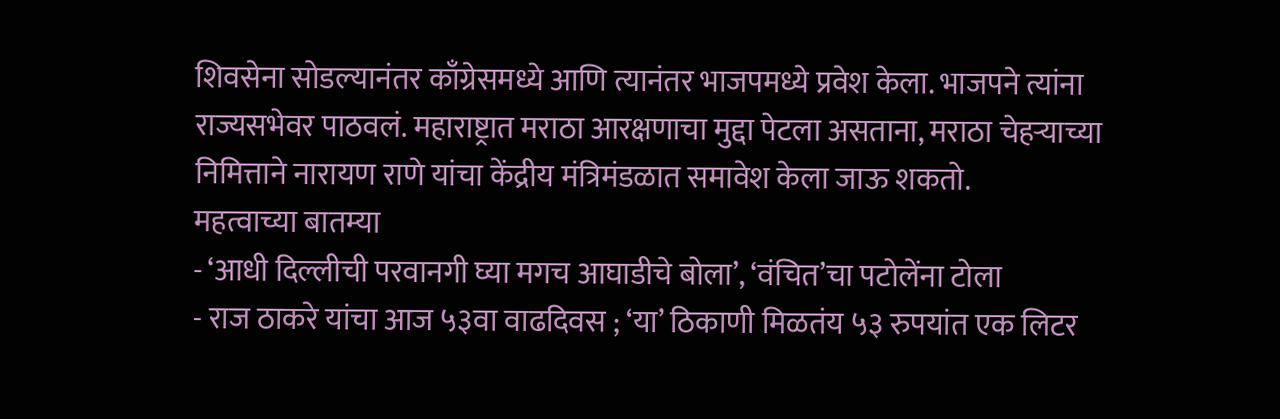शिवसेना सोडल्यानंतर काँग्रेसमध्ये आणि त्यानंतर भाजपमध्ये प्रवेश केला. भाजपने त्यांना राज्यसभेवर पाठवलं. महाराष्ट्रात मराठा आरक्षणाचा मुद्दा पेटला असताना, मराठा चेहऱ्याच्या निमित्ताने नारायण राणे यांचा केंद्रीय मंत्रिमंडळात समावेश केला जाऊ शकतो.
महत्वाच्या बातम्या
- ‘आधी दिल्लीची परवानगी घ्या मगच आघाडीचे बोला’, ‘वंचित’चा पटोलेंना टोला
- राज ठाकरे यांचा आज ५३वा वाढदिवस ; ‘या’ ठिकाणी मिळतंय ५३ रुपयांत एक लिटर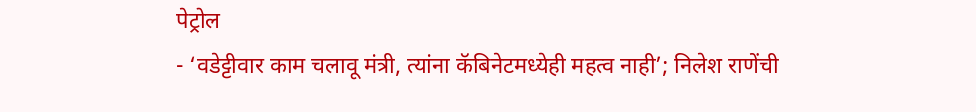पेट्रोल
- ‘वडेट्टीवार काम चलावू मंत्री, त्यांना कॅबिनेटमध्येही महत्व नाही’; निलेश राणेंची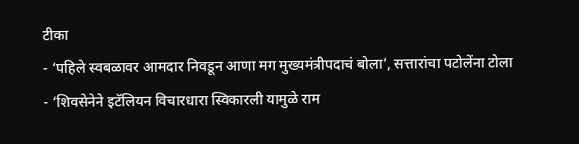टीका
- ‘पहिले स्वबळावर आमदार निवडून आणा मग मुख्यमंत्रीपदाचं बोला’, सत्तारांचा पटोलेंना टोला
- ‘शिवसेनेने इटॅलियन विचारधारा स्विकारली यामुळे राम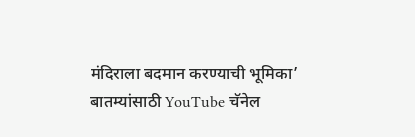मंदिराला बदमान करण्याची भूमिका’
बातम्यांसाठी YouTube चॅनेल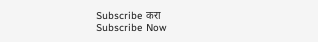Subscribe करा
Subscribe Now